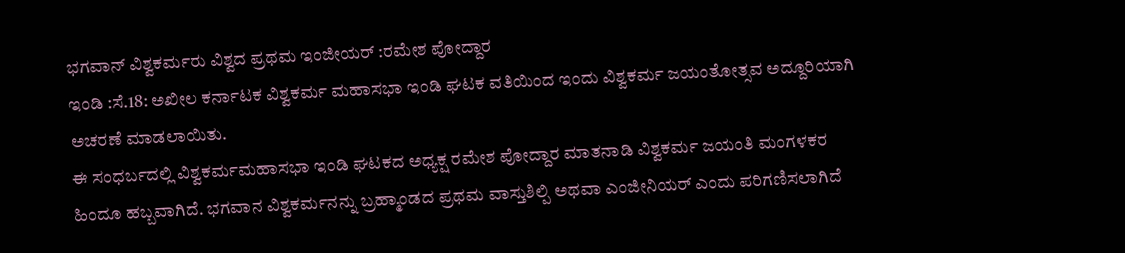ಭಗವಾನ್ ವಿಶ್ವಕರ್ಮರು ವಿಶ್ವದ ಪ್ರಥಮ ಇಂಜೀಯರ್ :ರಮೇಶ ಪೋದ್ದಾರ
ಇಂಡಿ :ಸೆ.18: ಅಖೀಲ ಕರ್ನಾಟಕ ವಿಶ್ವಕರ್ಮ ಮಹಾಸಭಾ ಇಂಡಿ ಘಟಕ ವತಿಯಿಂದ ಇಂದು ವಿಶ್ವಕರ್ಮ ಜಯಂತೋತ್ಸವ ಅದ್ದೂರಿಯಾಗಿ ಅಚರಣೆ ಮಾಡಲಾಯಿತು.
ಈ ಸಂಧರ್ಬದಲ್ಲಿ ವಿಶ್ವಕರ್ಮಮಹಾಸಭಾ ಇಂಡಿ ಘಟಕದ ಅಧ್ಯಕ್ಷ ರಮೇಶ ಪೋದ್ದಾರ ಮಾತನಾಡಿ ವಿಶ್ವಕರ್ಮ ಜಯಂತಿ ಮಂಗಳಕರ ಹಿಂದೂ ಹಬ್ಬವಾಗಿದೆ. ಭಗವಾನ ವಿಶ್ವಕರ್ಮನನ್ನು ಬ್ರಹ್ಮಾಂಡದ ಪ್ರಥಮ ವಾಸ್ತುಶಿಲ್ಪಿ ಅಥವಾ ಎಂಜೀನಿಯರ್ ಎಂದು ಪರಿಗಣಿಸಲಾಗಿದೆ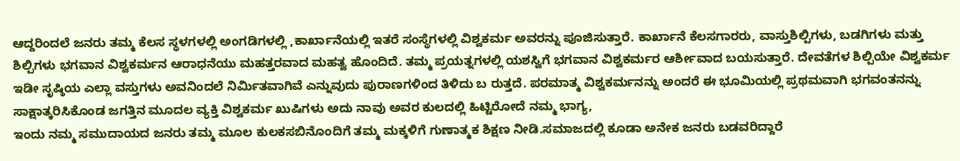ಆದ್ದರಿಂದಲೆ ಜನರು ತಮ್ಮ ಕೆಲಸ ಸ್ಥಳಗಳಲ್ಲಿ ಅಂಗಡಿಗಳಲ್ಲಿ ,ಕಾರ್ಖಾನೆಯಲ್ಲಿ ಇತರೆ ಸಂಸ್ಥೆಗಳಲ್ಲಿ ವಿಶ್ವಕರ್ಮ ಅವರನ್ನು ಪೂಜಿಸುತ್ತಾರೆ. ಕಾರ್ಖಾನೆ ಕೆಲಸಗಾರರು, ವಾಸ್ತುಶಿಲ್ಪಿಗಳು, ಬಡಗಿಗಳು ಮತ್ತು ಶಿಲ್ಪಿಗಳು ಭಗವಾನ ವಿಶ್ವಕರ್ಮನ ಆರಾಧನೆಯು ಮಹತ್ತರವಾದ ಮಹತ್ವ ಹೊಂದಿದೆ. ತಮ್ಮ ಪ್ರಯತ್ನಗಳಲ್ಲಿ ಯಶಸ್ವಿಗೆ ಭಗವಾನ ವಿಶ್ವಕರ್ಮರ ಆರ್ಶೀವಾದ ಬಯಸುತ್ತಾರೆ. ದೇವತೆಗಳ ಶಿಲ್ಪಿಯೇ ವಿಶ್ವಕರ್ಮ ಇಡೀ ಸೃಷ್ಠಿಯ ಎಲ್ಲಾ ವಸ್ತುಗಳು ಅವನಿಂದಲೆ ನಿರ್ಮಿತವಾಗಿವೆ ಎನ್ನುವುದು ಪುರಾಣಗಳಿಂದ ತಿಳಿದು ಬ ರುತ್ತದೆ. ಪರಮಾತ್ಮ ವಿಶ್ವಕರ್ಮನನ್ನು ಅಂದರೆ ಈ ಭೂಮಿಯಲ್ಲಿ ಪ್ರಥಮವಾಗಿ ಭಗವಂತನನ್ನು ಸಾಕ್ಷಾತ್ಕರಿಸಿಕೊಂಡ ಜಗತ್ತಿನ ಮೂದಲ ವ್ಯಕ್ತಿ ವಿಶ್ವಕರ್ಮ ಖುಷಿಗಳು ಅದು ನಾವು ಅವರ ಕುಲದಲ್ಲಿ ಹಿಟ್ಟಿರೋದೆ ನಮ್ಮ ಭಾಗ್ಯ,
ಇಂದು ನಮ್ಮ ಸಮುದಾಯದ ಜನರು ತಮ್ಮ ಮೂಲ ಕುಲಕಸಬಿನೊಂದಿಗೆ ತಮ್ಮ ಮಕ್ಕಳಿಗೆ ಗುಣಾತ್ಮಕ ಶಿಕ್ಷಣ ನೀಡಿ.ಸಮಾಜದಲ್ಲಿ ಕೂಡಾ ಅನೇಕ ಜನರು ಬಡವರಿದ್ದಾರೆ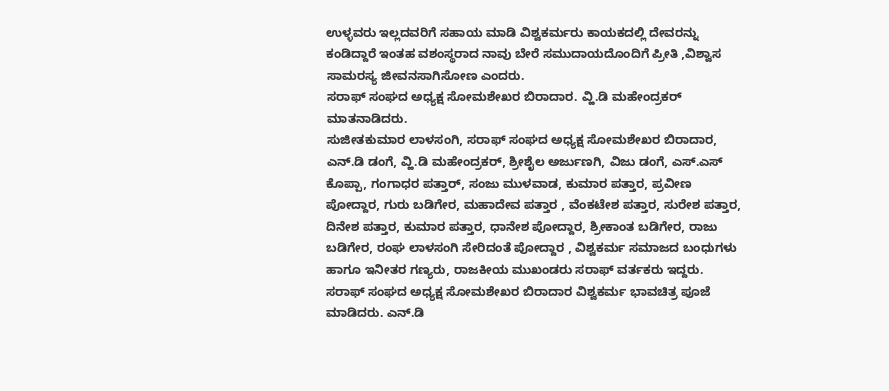ಉಳ್ಳವರು ಇಲ್ಲದವರಿಗೆ ಸಹಾಯ ಮಾಡಿ ವಿಶ್ವಕರ್ಮರು ಕಾಯಕದಲ್ಲಿ ದೇವರನ್ನು ಕಂಡಿದ್ದಾರೆ ಇಂತಹ ವಶಂಸ್ಥರಾದ ನಾವು ಬೇರೆ ಸಮುದಾಯದೊಂದಿಗೆ ಪ್ರೀತಿ ,ವಿಶ್ವಾಸ ಸಾಮರಸ್ಯ ಜೀವನಸಾಗಿಸೋಣ ಎಂದರು.
ಸರಾಫ್ ಸಂಘದ ಅಧ್ಯಕ್ಷ ಸೋಮಶೇಖರ ಬಿರಾದಾರ. ವ್ಹಿ.ಡಿ ಮಹೇಂದ್ರಕರ್ ಮಾತನಾಡಿದರು.
ಸುಜೀತಕುಮಾರ ಲಾಳಸಂಗಿ, ಸರಾಫ್ ಸಂಘದ ಅಧ್ಯಕ್ಷ ಸೋಮಶೇಖರ ಬಿರಾದಾರ, ಎನ್.ಡಿ ಡಂಗೆ, ವ್ಹಿ.ಡಿ ಮಹೇಂದ್ರಕರ್, ಶ್ರೀಶೈಲ ಅರ್ಜುಣಗಿ, ವಿಜು ಡಂಗೆ, ಎಸ್.ಎಸ್ ಕೊಪ್ಪಾ, ಗಂಗಾಧರ ಪತ್ತಾರ್, ಸಂಜು ಮುಳವಾಡ, ಕುಮಾರ ಪತ್ತಾರ, ಪ್ರವೀಣ ಪೋದ್ದಾರ, ಗುರು ಬಡಿಗೇರ, ಮಹಾದೇವ ಪತ್ತಾರ , ವೆಂಕಟೇಶ ಪತ್ತಾರ, ಸುರೇಶ ಪತ್ತಾರ, ದಿನೇಶ ಪತ್ತಾರ, ಕುಮಾರ ಪತ್ತಾರ, ಧಾನೇಶ ಪೋದ್ದಾರ, ಶ್ರೀಕಾಂತ ಬಡಿಗೇರ, ರಾಜು ಬಡಿಗೇರ, ರಂಘ ಲಾಳಸಂಗಿ ಸೇರಿದಂತೆ ಪೋದ್ದಾರ , ವಿಶ್ವಕರ್ಮ ಸಮಾಜದ ಬಂಧುಗಳು ಹಾಗೂ ಇನೀತರ ಗಣ್ಯರು, ರಾಜಕೀಯ ಮುಖಂಡರು ಸರಾಫ್ ವರ್ತಕರು ಇದ್ದರು.
ಸರಾಫ್ ಸಂಘದ ಅಧ್ಯಕ್ಷ ಸೋಮಶೇಖರ ಬಿರಾದಾರ ವಿಶ್ವಕರ್ಮ ಭಾವಚಿತ್ರ ಪೂಜೆ ಮಾಡಿದರು. ಎನ್.ಡಿ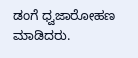ಡಂಗೆ ಧ್ವಜಾರೋಹಣ ಮಾಡಿದರು.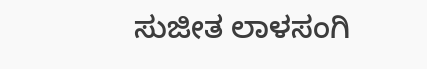ಸುಜೀತ ಲಾಳಸಂಗಿ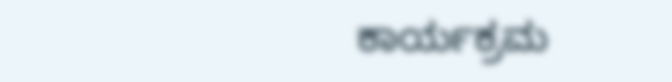ಕಾರ್ಯಕ್ರಮ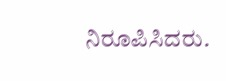ನಿರೂಪಿಸಿದರು.